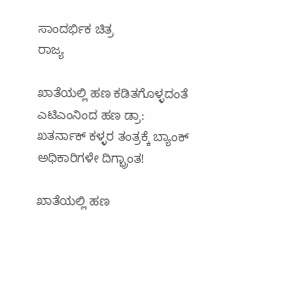ಸಾಂದರ್ಭಿಕ ಚಿತ್ರ
ರಾಜ್ಯ

ಖಾತೆಯಲ್ಲಿ ಹಣ ಕಡಿತಗೊಳ್ಳದಂತೆ ಎಟಿಎಂನಿಂದ ಹಣ ಡ್ರಾ: ಖತರ್ನಾಕ್ ಕಳ್ಳರ ತಂತ್ರಕ್ಕೆ ಬ್ಯಾಂಕ್ ಅಧಿಕಾರಿಗಳೇ ದಿಗ್ಭ್ರಾಂತ!

ಖಾತೆಯಲ್ಲಿ ಹಣ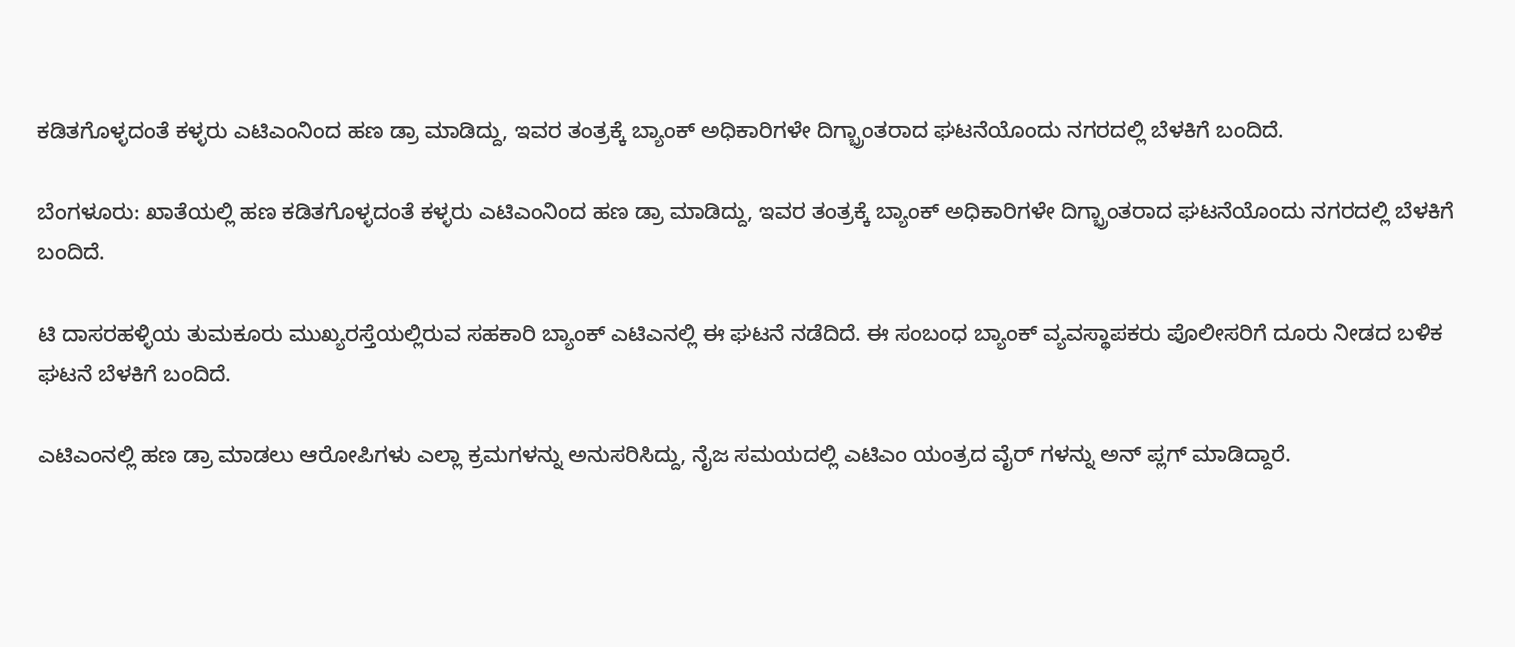ಕಡಿತಗೊಳ್ಳದಂತೆ ಕಳ್ಳರು ಎಟಿಎಂನಿಂದ ಹಣ ಡ್ರಾ ಮಾಡಿದ್ದು, ಇವರ ತಂತ್ರಕ್ಕೆ ಬ್ಯಾಂಕ್ ಅಧಿಕಾರಿಗಳೇ ದಿಗ್ಭ್ರಾಂತರಾದ ಘಟನೆಯೊಂದು ನಗರದಲ್ಲಿ ಬೆಳಕಿಗೆ ಬಂದಿದೆ.

ಬೆಂಗಳೂರು: ಖಾತೆಯಲ್ಲಿ ಹಣ ಕಡಿತಗೊಳ್ಳದಂತೆ ಕಳ್ಳರು ಎಟಿಎಂನಿಂದ ಹಣ ಡ್ರಾ ಮಾಡಿದ್ದು, ಇವರ ತಂತ್ರಕ್ಕೆ ಬ್ಯಾಂಕ್ ಅಧಿಕಾರಿಗಳೇ ದಿಗ್ಭ್ರಾಂತರಾದ ಘಟನೆಯೊಂದು ನಗರದಲ್ಲಿ ಬೆಳಕಿಗೆ ಬಂದಿದೆ.

ಟಿ ದಾಸರಹಳ್ಳಿಯ ತುಮಕೂರು ಮುಖ್ಯರಸ್ತೆಯಲ್ಲಿರುವ ಸಹಕಾರಿ ಬ್ಯಾಂಕ್ ಎಟಿಎನಲ್ಲಿ ಈ ಘಟನೆ ನಡೆದಿದೆ. ಈ ಸಂಬಂಧ ಬ್ಯಾಂಕ್ ವ್ಯವಸ್ಥಾಪಕರು ಪೊಲೀಸರಿಗೆ ದೂರು ನೀಡದ ಬಳಿಕ ಘಟನೆ ಬೆಳಕಿಗೆ ಬಂದಿದೆ.

ಎಟಿಎಂನಲ್ಲಿ ಹಣ ಡ್ರಾ ಮಾಡಲು ಆರೋಪಿಗಳು ಎಲ್ಲಾ ಕ್ರಮಗಳನ್ನು ಅನುಸರಿಸಿದ್ದು, ನೈಜ ಸಮಯದಲ್ಲಿ ಎಟಿಎಂ ಯಂತ್ರದ ವೈರ್ ಗಳನ್ನು ಅನ್ ಪ್ಲಗ್ ಮಾಡಿದ್ದಾರೆ.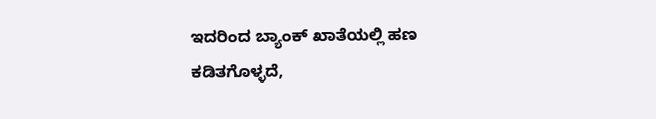ಇದರಿಂದ ಬ್ಯಾಂಕ್ ಖಾತೆಯಲ್ಲಿ ಹಣ ಕಡಿತಗೊಳ್ಳದೆ,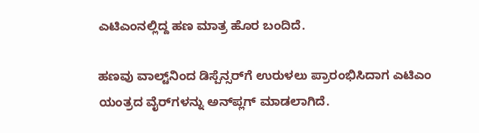ಎಟಿಎಂನಲ್ಲಿದ್ದ ಹಣ ಮಾತ್ರ ಹೊರ ಬಂದಿದೆ.

ಹಣವು ವಾಲ್ಟ್‌ನಿಂದ ಡಿಸ್ಪೆನ್ಸರ್‌ಗೆ ಉರುಳಲು ಪ್ರಾರಂಭಿಸಿದಾಗ ಎಟಿಎಂ ಯಂತ್ರದ ವೈರ್‌ಗಳನ್ನು ಅನ್‌ಪ್ಲಗ್ ಮಾಡಲಾಗಿದೆ.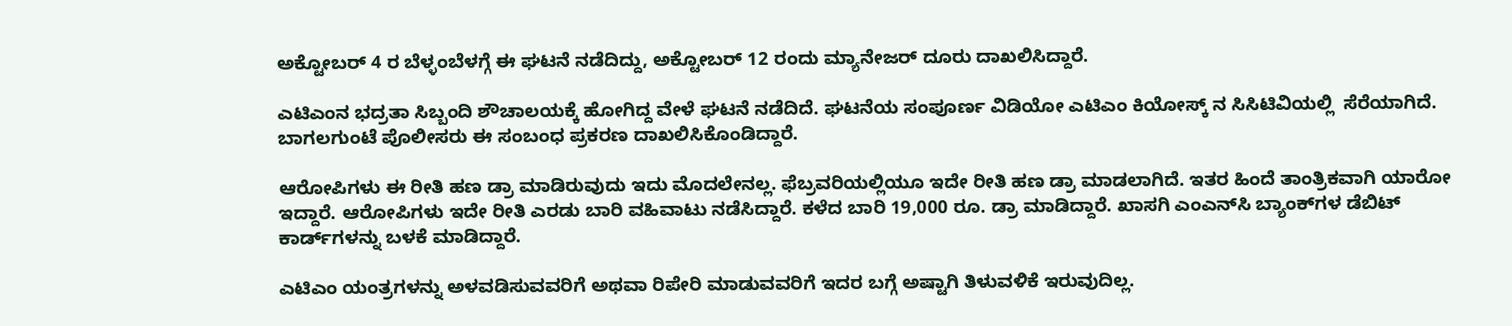ಅಕ್ಟೋಬರ್ 4 ರ ಬೆಳ್ಳಂಬೆಳಗ್ಗೆ ಈ ಘಟನೆ ನಡೆದಿದ್ದು, ಅಕ್ಟೋಬರ್ 12 ರಂದು ಮ್ಯಾನೇಜರ್ ದೂರು ದಾಖಲಿಸಿದ್ದಾರೆ.

ಎಟಿಎಂನ ಭದ್ರತಾ ಸಿಬ್ಬಂದಿ ಶೌಚಾಲಯಕ್ಕೆ ಹೋಗಿದ್ದ ವೇಳೆ ಘಟನೆ ನಡೆದಿದೆ. ಘಟನೆಯ ಸಂಪೂರ್ಣ ವಿಡಿಯೋ ಎಟಿಎಂ ಕಿಯೋಸ್ಕ್ ನ ಸಿಸಿಟಿವಿಯಲ್ಲಿ  ಸೆರೆಯಾಗಿದೆ. ಬಾಗಲಗುಂಟೆ ಪೊಲೀಸರು ಈ ಸಂಬಂಧ ಪ್ರಕರಣ ದಾಖಲಿಸಿಕೊಂಡಿದ್ದಾರೆ.

ಆರೋಪಿಗಳು ಈ ರೀತಿ ಹಣ ಡ್ರಾ ಮಾಡಿರುವುದು ಇದು ಮೊದಲೇನಲ್ಲ. ಫೆಬ್ರವರಿಯಲ್ಲಿಯೂ ಇದೇ ರೀತಿ ಹಣ ಡ್ರಾ ಮಾಡಲಾಗಿದೆ. ಇತರ ಹಿಂದೆ ತಾಂತ್ರಿಕವಾಗಿ ಯಾರೋ ಇದ್ದಾರೆ. ಆರೋಪಿಗಳು ಇದೇ ರೀತಿ ಎರಡು ಬಾರಿ ವಹಿವಾಟು ನಡೆಸಿದ್ದಾರೆ. ಕಳೆದ ಬಾರಿ 19,000 ರೂ. ಡ್ರಾ ಮಾಡಿದ್ದಾರೆ. ಖಾಸಗಿ ಎಂಎನ್‌ಸಿ ಬ್ಯಾಂಕ್‌ಗಳ ಡೆಬಿಟ್ ಕಾರ್ಡ್‌ಗಳನ್ನು ಬಳಕೆ ಮಾಡಿದ್ದಾರೆ.

ಎಟಿಎಂ ಯಂತ್ರಗಳನ್ನು ಅಳವಡಿಸುವವರಿಗೆ ಅಥವಾ ರಿಪೇರಿ ಮಾಡುವವರಿಗೆ ಇದರ ಬಗ್ಗೆ ಅಷ್ಟಾಗಿ ತಿಳುವಳಿಕೆ ಇರುವುದಿಲ್ಲ.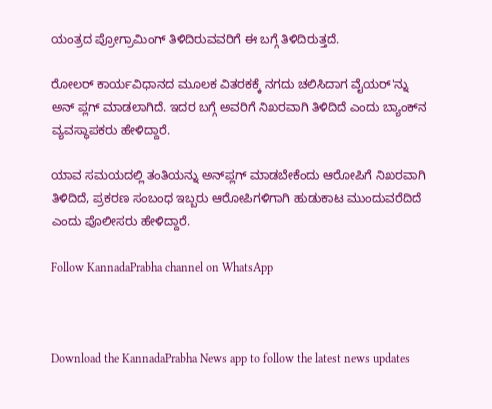ಯಂತ್ರದ ಪ್ರೋಗ್ರಾಮಿಂಗ್ ತಿಳಿದಿರುವವರಿಗೆ ಈ ಬಗ್ಗೆ ತಿಳಿದಿರುತ್ತದೆ.

ರೋಲರ್ ಕಾರ್ಯವಿಧಾನದ ಮೂಲಕ ವಿತರಕಕ್ಕೆ ನಗದು ಚಲಿಸಿದಾಗ ವೈಯರ್'ನ್ನು ಅನ್ ಪ್ಲಗ್ ಮಾಡಲಾಗಿದೆ. ಇದರ ಬಗ್ಗೆ ಅವರಿಗೆ ನಿಖರವಾಗಿ ತಿಳಿದಿದೆ ಎಂದು ಬ್ಯಾಂಕ್‌ನ ವ್ಯವಸ್ಥಾಪಕರು ಹೇಳಿದ್ದಾರೆ.

ಯಾವ ಸಮಯದಲ್ಲಿ ತಂತಿಯನ್ನು ಅನ್‌ಪ್ಲಗ್ ಮಾಡಬೇಕೆಂದು ಆರೋಪಿಗೆ ನಿಖರವಾಗಿ ತಿಳಿದಿದೆ, ಪ್ರಕರಣ ಸಂಬಂಧ ಇಬ್ಬರು ಆರೋಪಿಗಳಿಗಾಗಿ ಹುಡುಕಾಟ ಮುಂದುವರೆದಿದೆ ಎಂದು ಪೊಲೀಸರು ಹೇಳಿದ್ದಾರೆ.

Follow KannadaPrabha channel on WhatsApp



Download the KannadaPrabha News app to follow the latest news updates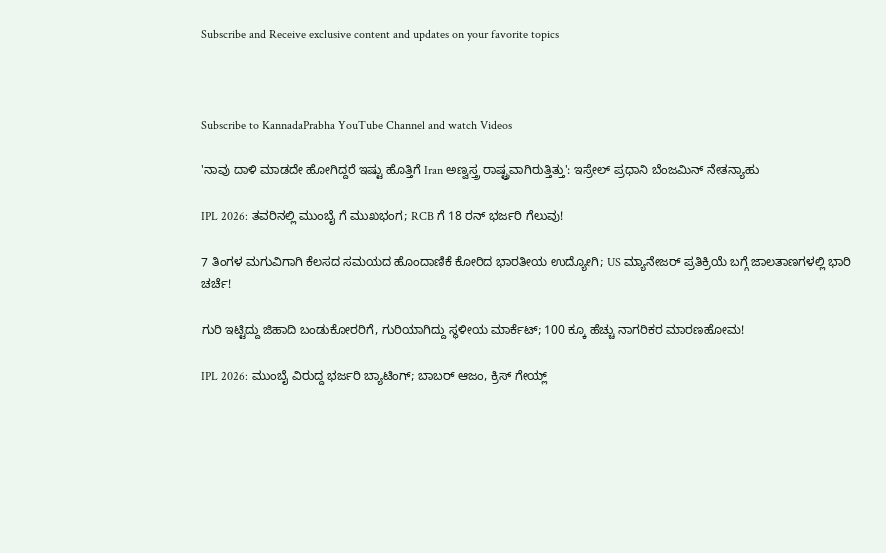Subscribe and Receive exclusive content and updates on your favorite topics



Subscribe to KannadaPrabha YouTube Channel and watch Videos

'ನಾವು ದಾಳಿ ಮಾಡದೇ ಹೋಗಿದ್ದರೆ ಇಷ್ಟು ಹೊತ್ತಿಗೆ Iran ಅಣ್ವಸ್ತ್ರ ರಾಷ್ಟ್ರವಾಗಿರುತ್ತಿತ್ತು': ಇಸ್ರೇಲ್ ಪ್ರಧಾನಿ ಬೆಂಜಮಿನ್ ನೇತನ್ಯಾಹು

IPL 2026: ತವರಿನಲ್ಲಿ ಮುಂಬೈ ಗೆ ಮುಖಭಂಗ; RCB ಗೆ 18 ರನ್ ಭರ್ಜರಿ ಗೆಲುವು!

7 ತಿಂಗಳ ಮಗುವಿಗಾಗಿ ಕೆಲಸದ ಸಮಯದ ಹೊಂದಾಣಿಕೆ ಕೋರಿದ ಭಾರತೀಯ ಉದ್ಯೋಗಿ; US ಮ್ಯಾನೇಜರ್ ಪ್ರತಿಕ್ರಿಯೆ ಬಗ್ಗೆ ಜಾಲತಾಣಗಳಲ್ಲಿ ಭಾರಿ ಚರ್ಚೆ!

ಗುರಿ ಇಟ್ಟಿದ್ದು ಜಿಹಾದಿ ಬಂಡುಕೋರರಿಗೆ, ಗುರಿಯಾಗಿದ್ದು ಸ್ಥಳೀಯ ಮಾರ್ಕೆಟ್; 100 ಕ್ಕೂ ಹೆಚ್ಚು ನಾಗರಿಕರ ಮಾರಣಹೋಮ!

IPL 2026: ಮುಂಬೈ ವಿರುದ್ದ ಭರ್ಜರಿ ಬ್ಯಾಟಿಂಗ್; ಬಾಬರ್ ಆಜಂ, ಕ್ರಿಸ್ ಗೇಯ್ಲ್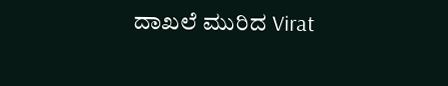ದಾಖಲೆ ಮುರಿದ Virat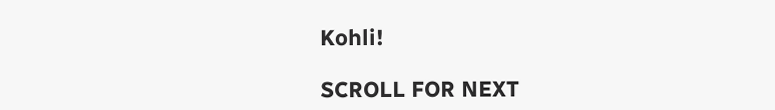Kohli!

SCROLL FOR NEXT